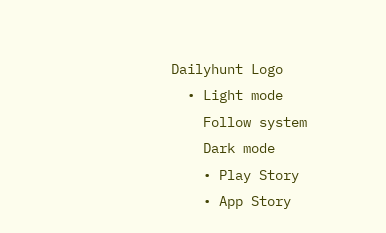Dailyhunt Logo
  • Light mode
    Follow system
    Dark mode
    • Play Story
    • App Story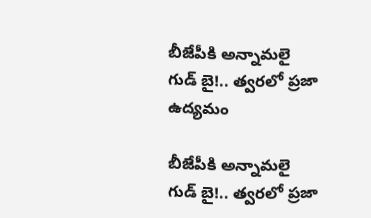బీజేపీకి అన్నామలై గుడ్‌ బై!.. త్వరలో ప్రజా ఉద్యమం

బీజేపీకి అన్నామలై గుడ్‌ బై!.. త్వరలో ప్రజా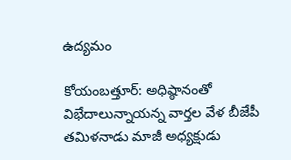ఉద్యమం

కోయంబత్తూర్‌: అధిష్ఠానంతో విభేదాలున్నాయన్న వార్తల వేళ బీజేపీ తమిళనాడు మాజీ అధ్యక్షుడు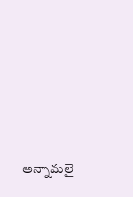అన్నామలై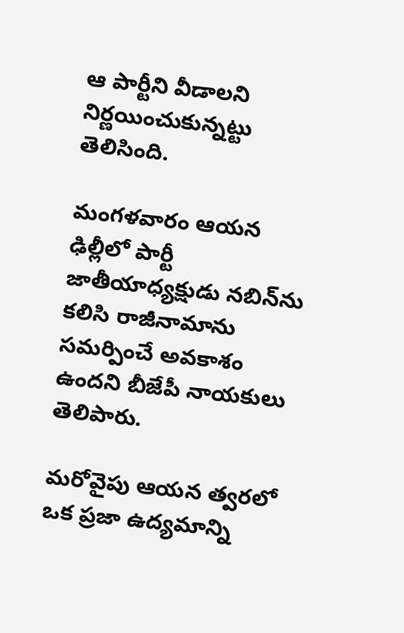ఆ పార్టీని వీడాలని నిర్ణయించుకున్నట్టు తెలిసింది.

మంగళవారం ఆయన ఢిల్లీలో పార్టీ జాతీయాధ్యక్షుడు నబిన్‌ను కలిసి రాజీనామాను సమర్పించే అవకాశం ఉందని బీజేపీ నాయకులు తెలిపారు.

మరోవైపు ఆయన త్వరలో ఒక ప్రజా ఉద్యమాన్ని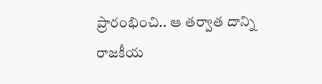ప్రారంభించి.. ఆ తర్వాత దాన్ని రాజకీయ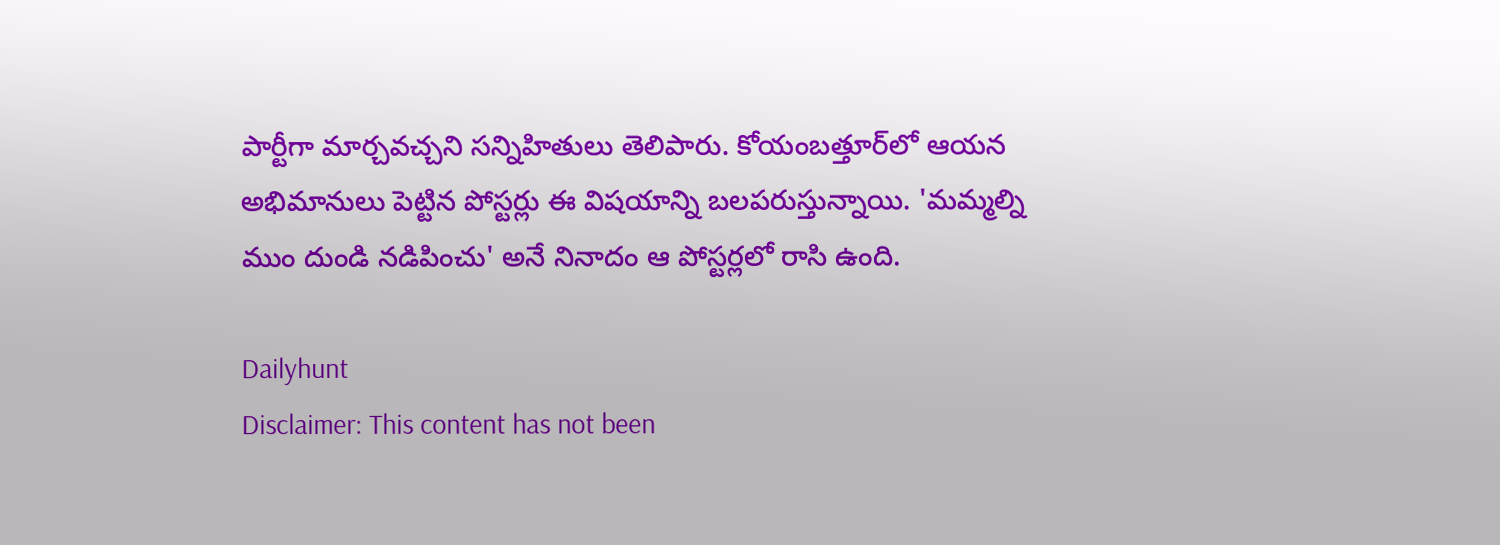పార్టీగా మార్చవచ్చని సన్నిహితులు తెలిపారు. కోయంబత్తూర్‌లో ఆయన అభిమానులు పెట్టిన పోస్టర్లు ఈ విషయాన్ని బలపరుస్తున్నాయి. 'మమ్మల్ని ముం దుండి నడిపించు' అనే నినాదం ఆ పోస్టర్లలో రాసి ఉంది.

Dailyhunt
Disclaimer: This content has not been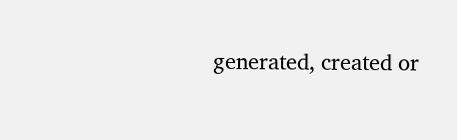generated, created or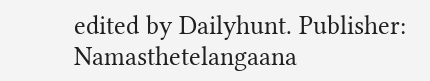edited by Dailyhunt. Publisher: Namasthetelangaana